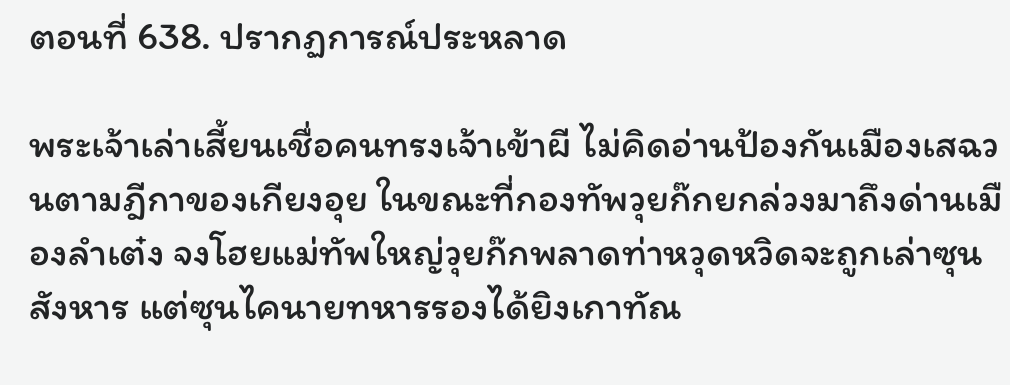ตอนที่ 638. ปรากฏการณ์ประหลาด

พระเจ้าเล่าเสี้ยนเชื่อคนทรงเจ้าเข้าผี ไม่คิดอ่านป้องกันเมืองเสฉวนตามฎีกาของเกียงอุย ในขณะที่กองทัพวุยก๊กยกล่วงมาถึงด่านเมืองลำเต๋ง จงโฮยแม่ทัพใหญ่วุยก๊กพลาดท่าหวุดหวิดจะถูกเล่าซุนสังหาร แต่ซุนไคนายทหารรองได้ยิงเกาทัณ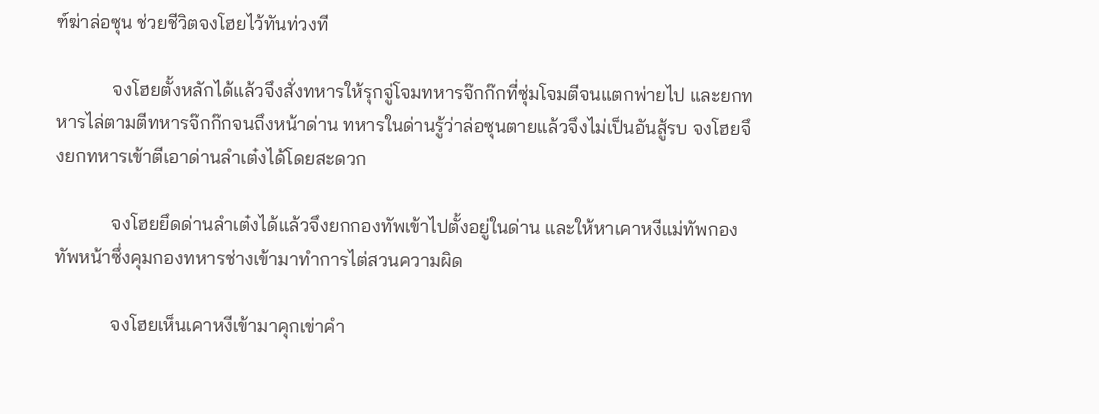ฑ์ฆ่าล่อซุน ช่วยชีวิตจงโฮยไว้ทันท่วงที

            จงโฮยตั้งหลักได้แล้วจึงสั่งทหารให้รุกจู่โจมทหารจ๊กก๊กที่ซุ่มโจมตีจนแตกพ่ายไป และยกทหารไล่ตามตีทหารจ๊กก๊กจนถึงหน้าด่าน ทหารในด่านรู้ว่าล่อซุนตายแล้วจึงไม่เป็นอันสู้รบ จงโฮยจึงยกทหารเข้าตีเอาด่านลำเต๋งได้โดยสะดวก

            จงโฮยยึดด่านลำเต๋งได้แล้วจึงยกกองทัพเข้าไปตั้งอยู่ในด่าน และให้หาเคาหงีแม่ทัพกองทัพหน้าซึ่งคุมกองทหารช่างเข้ามาทำการไต่สวนความผิด

            จงโฮยเห็นเคาหงีเข้ามาคุกเข่าคำ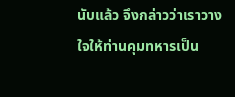นับแล้ว จึงกล่าวว่าเราวางใจให้ท่านคุมทหารเป็น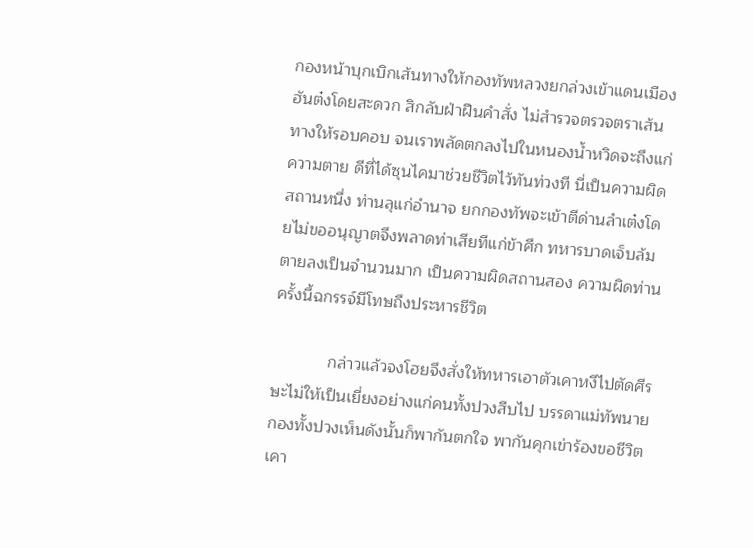กองหน้าบุกเบิกเส้นทางให้กองทัพหลวงยกล่วงเข้าแดนเมืองฮันต๋งโดยสะดวก สิกลับฝ่าฝืนคำสั่ง ไม่สำรวจตรวจตราเส้นทางให้รอบคอบ จนเราพลัดตกลงไปในหนองน้ำหวิดจะถึงแก่ความตาย ดีที่ได้ซุนไคมาช่วยชีวิตไว้ทันท่วงที นี่เป็นความผิดสถานหนึ่ง ท่านลุแก่อำนาจ ยกกองทัพจะเข้าตีด่านลำเต๋งโดยไม่ขออนุญาตจึงพลาดท่าเสียทีแก่ข้าศึก ทหารบาดเจ็บล้มตายลงเป็นจำนวนมาก เป็นความผิดสถานสอง ความผิดท่านครั้งนี้ฉกรรจ์มีโทษถึงประหารชีวิต

            กล่าวแล้วจงโฮยจึงสั่งให้ทหารเอาตัวเคาหงีไปตัดศีรษะไม่ให้เป็นเยี่ยงอย่างแก่คนทั้งปวงสืบไป บรรดาแม่ทัพนายกองทั้งปวงเห็นดังนั้นก็พากันตกใจ พากันคุกเข่าร้องขอชีวิตเคา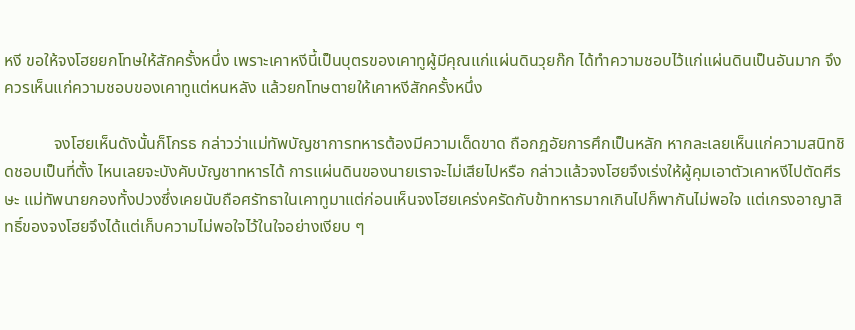หงี ขอให้จงโฮยยกโทษให้สักครั้งหนึ่ง เพราะเคาหงีนี้เป็นบุตรของเคาทูผู้มีคุณแก่แผ่นดินวุยก๊ก ได้ทำความชอบไว้แก่แผ่นดินเป็นอันมาก จึงควรเห็นแก่ความชอบของเคาทูแต่หนหลัง แล้วยกโทษตายให้เคาหงีสักครั้งหนึ่ง

            จงโฮยเห็นดังนั้นก็โกรธ กล่าวว่าแม่ทัพบัญชาการทหารต้องมีความเด็ดขาด ถือกฎอัยการศึกเป็นหลัก หากละเลยเห็นแก่ความสนิทชิดชอบเป็นที่ตั้ง ไหนเลยจะบังคับบัญชาทหารได้ การแผ่นดินของนายเราจะไม่เสียไปหรือ กล่าวแล้วจงโฮยจึงเร่งให้ผู้คุมเอาตัวเคาหงีไปตัดศีรษะ แม่ทัพนายกองทั้งปวงซึ่งเคยนับถือศรัทธาในเคาทูมาแต่ก่อนเห็นจงโฮยเคร่งครัดกับข้าทหารมากเกินไปก็พากันไม่พอใจ แต่เกรงอาญาสิทธิ์ของจงโฮยจึงได้แต่เก็บความไม่พอใจไว้ในใจอย่างเงียบ ๆ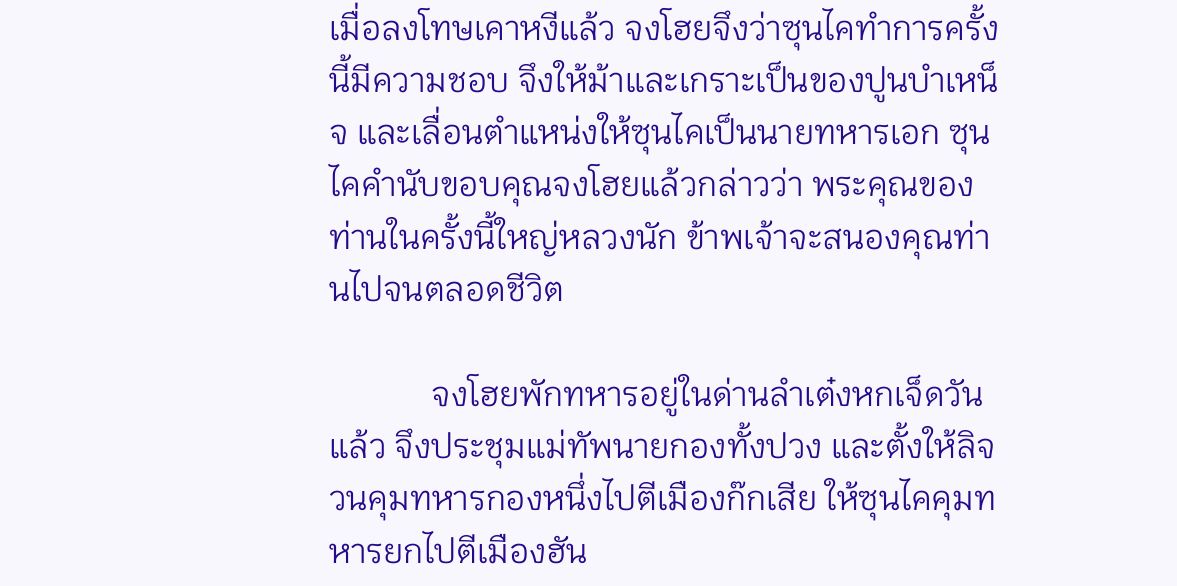เมื่อลงโทษเคาหงีแล้ว จงโฮยจึงว่าซุนไคทำการครั้งนี้มีความชอบ จึงให้ม้าและเกราะเป็นของปูนบำเหน็จ และเลื่อนตำแหน่งให้ซุนไคเป็นนายทหารเอก ซุนไคคำนับขอบคุณจงโฮยแล้วกล่าวว่า พระคุณของท่านในครั้งนี้ใหญ่หลวงนัก ข้าพเจ้าจะสนองคุณท่านไปจนตลอดชีวิต

            จงโฮยพักทหารอยู่ในด่านลำเต๋งหกเจ็ดวันแล้ว จึงประชุมแม่ทัพนายกองทั้งปวง และตั้งให้ลิจวนคุมทหารกองหนึ่งไปตีเมืองก๊กเสีย ให้ซุนไคคุมทหารยกไปตีเมืองฮัน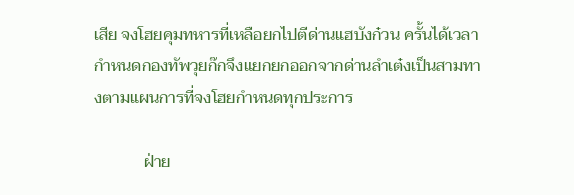เสีย จงโฮยคุมทหารที่เหลือยกไปตีด่านแฮบังก๋วน ครั้นได้เวลากำหนดกองทัพวุยก๊กจึงแยกยกออกจากด่านลำเต๋งเป็นสามทางตามแผนการที่จงโฮยกำหนดทุกประการ

            ฝ่าย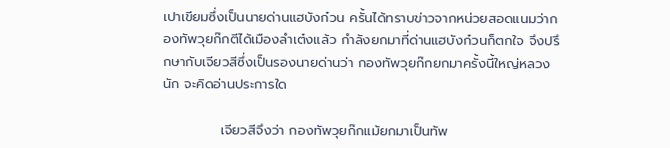เปาเขียมซึ่งเป็นนายด่านแฮบังก๋วน ครั้นได้ทราบข่าวจากหน่วยสอดแนมว่ากองทัพวุยก๊กตีได้เมืองลำเต๋งแล้ว กำลังยกมาที่ด่านแฮบังก๋วนก็ตกใจ จึงปรึกษากับเจียวสีซึ่งเป็นรองนายด่านว่า กองทัพวุยก๊กยกมาครั้งนี้ใหญ่หลวงนัก จะคิดอ่านประการใด

            เจียวสีจึงว่า กองทัพวุยก๊กแม้ยกมาเป็นทัพ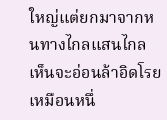ใหญ่แต่ยกมาจากหนทางไกลแสนไกล เห็นจะอ่อนล้าอิดโรย เหมือนหนึ่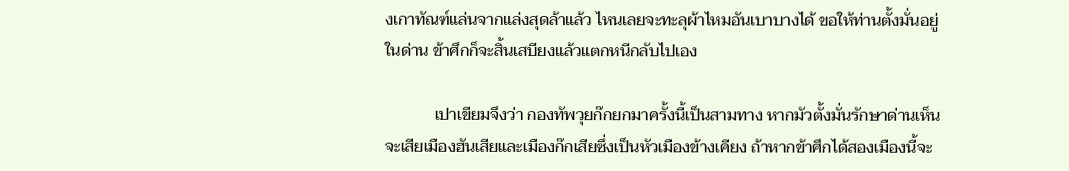งเกาทัณฑ์แล่นจากแล่งสุดล้าแล้ว ไหนเลยจะทะลุผ้าไหมอันเบาบางได้ ขอให้ท่านตั้งมั่นอยู่ในด่าน ข้าศึกก็จะสิ้นเสบียงแล้วแตกหนีกลับไปเอง

            เปาเขียมจึงว่า กองทัพวุยก๊กยกมาครั้งนี้เป็นสามทาง หากมัวตั้งมั่นรักษาด่านเห็นจะเสียเมืองฮันเสียและเมืองก๊กเสียซึ่งเป็นหัวเมืองข้างเคียง ถ้าหากข้าศึกได้สองเมืองนี้จะ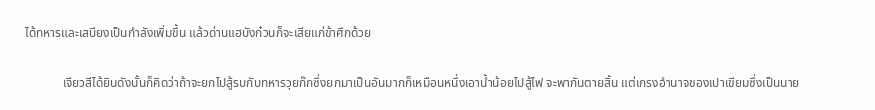ได้ทหารและเสบียงเป็นกำลังเพิ่มขึ้น แล้วด่านแฮบังก๋วนก็จะเสียแก่ข้าศึกด้วย

            เจียวสีได้ยินดังนั้นก็คิดว่าถ้าจะยกไปสู้รบกับทหารวุยก๊กซึ่งยกมาเป็นอันมากก็เหมือนหนึ่งเอาน้ำน้อยไปสู้ไฟ จะพากันตายสิ้น แต่เกรงอำนาจของเปาเขียมซึ่งเป็นนาย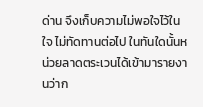ด่าน จึงเก็บความไม่พอใจไว้ในใจ ไม่ทัดทานต่อไป ในทันใดนั้นหน่วยลาดตระเวนได้เข้ามารายงานว่าก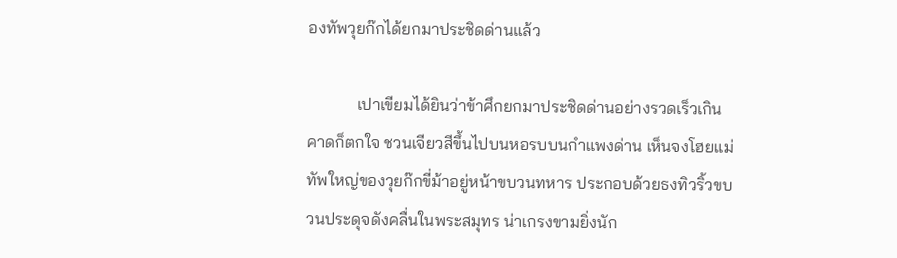องทัพวุยก๊กได้ยกมาประชิดด่านแล้ว

            เปาเขียมได้ยินว่าข้าศึกยกมาประชิดด่านอย่างรวดเร็วเกินคาดก็ตกใจ ชวนเจียวสีขึ้นไปบนหอรบบนกำแพงด่าน เห็นจงโฮยแม่ทัพใหญ่ของวุยก๊กขี่ม้าอยู่หน้าขบวนทหาร ประกอบด้วยธงทิวริ้วขบวนประดุจดังคลื่นในพระสมุทร น่าเกรงขามยิ่งนัก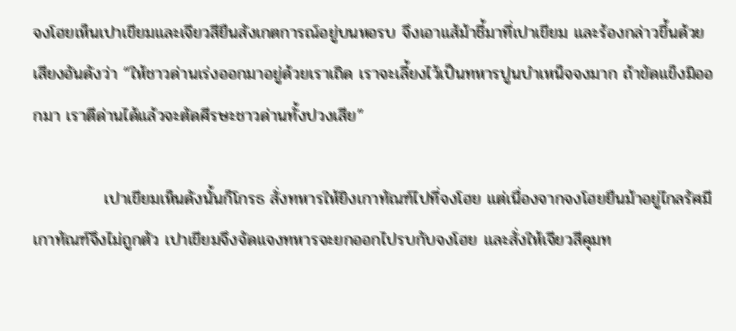จงโฮยเห็นเปาเขียมและเจียวสียืนสังเกตการณ์อยู่บนหอรบ จึงเอาแส้ม้าชี้มาที่เปาเขียม และร้องกล่าวขึ้นด้วยเสียงอันดังว่า “ให้ชาวด่านเร่งออกมาอยู่ด้วยเราเถิด เราจะเลี้ยงไว้เป็นทหารปูนบำเหน็จจงมาก ถ้าขัดแข็งมิออกมา เราตีด่านได้แล้วจะตัดศีรษะชาวด่านทั้งปวงเสีย”

            เปาเขียมเห็นดังนั้นก็โกรธ สั่งทหารให้ยิงเกาทัณฑ์ไปที่จงโฮย แต่เนื่องจากจงโฮยยืนม้าอยู่ไกลรัศมีเกาทัณฑ์จึงไม่ถูกตัว เปาเขียมจึงจัดแจงทหารจะยกออกไปรบกับจงโฮย และสั่งให้เจียวสีคุมท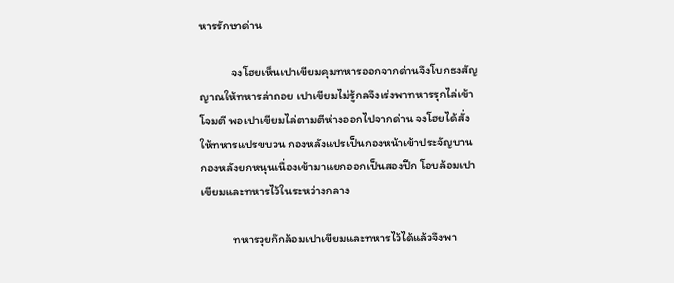หารรักษาด่าน

            จงโฮยเห็นเปาเขียมคุมทหารออกจากด่านจึงโบกธงสัญญาณให้ทหารล่าถอย เปาเขียมไม่รู้กลจึงเร่งพาทหารรุกไล่เข้าโจมตี พอเปาเขียมไล่ตามตีห่างออกไปจากด่าน จงโฮยได้สั่งให้ทหารแปรขบวน กองหลังแปรเป็นกองหน้าเข้าประจัญบาน กองหลังยกหนุนเนื่องเข้ามาแยกออกเป็นสองปีก โอบล้อมเปาเขียมและทหารไว้ในระหว่างกลาง

            ทหารวุยก๊กล้อมเปาเขียมและทหารไว้ได้แล้วจึงพา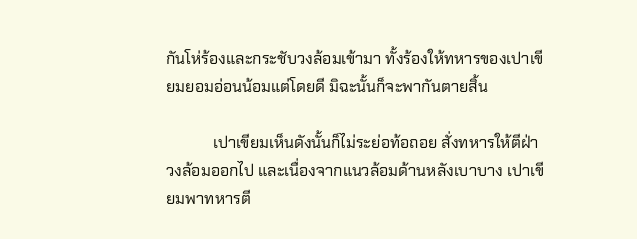กันโห่ร้องและกระชับวงล้อมเข้ามา ทั้งร้องให้ทหารของเปาเขียมยอมอ่อนน้อมแต่โดยดี มิฉะนั้นก็จะพากันตายสิ้น

            เปาเขียมเห็นดังนั้นก็ไม่ระย่อท้อถอย สั่งทหารให้ตีฝ่าวงล้อมออกไป และเนื่องจากแนวล้อมด้านหลังเบาบาง เปาเขียมพาทหารตี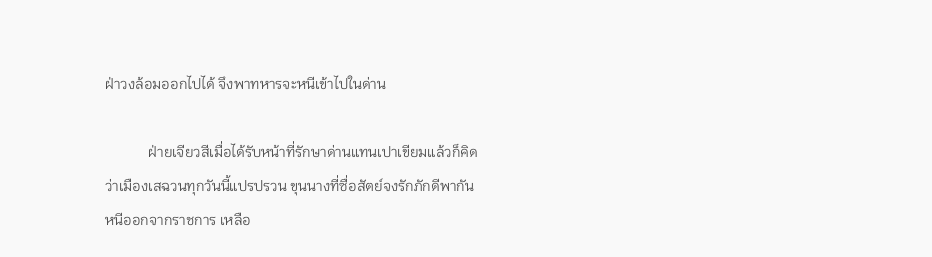ฝ่าวงล้อมออกไปได้ จึงพาทหารจะหนีเข้าไปในด่าน

            ฝ่ายเจียวสีเมื่อได้รับหน้าที่รักษาด่านแทนเปาเขียมแล้วก็คิดว่าเมืองเสฉวนทุกวันนี้แปรปรวน ขุนนางที่ซื่อสัตย์จงรักภักดีพากันหนีออกจากราชการ เหลือ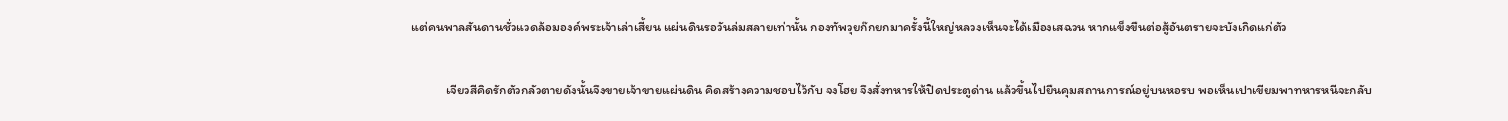แต่คนพาลสันดานชั่วแวดล้อมองค์พระเจ้าเล่าเสี้ยน แผ่นดินรอวันล่มสลายเท่านั้น กองทัพวุยก๊กยกมาครั้งนี้ใหญ่หลวงเห็นจะได้เมืองเสฉวน หากแข็งขืนต่อสู้อันตรายจะบังเกิดแก่ตัว

            เจียวสีคิดรักตัวกลัวตายดังนั้นจึงขายเจ้าขายแผ่นดิน คิดสร้างความชอบไว้กับ จงโฮย จึงสั่งทหารให้ปิดประตูด่าน แล้วขึ้นไปยืนคุมสถานการณ์อยู่บนหอรบ พอเห็นเปาเขียมพาทหารหนีจะกลับ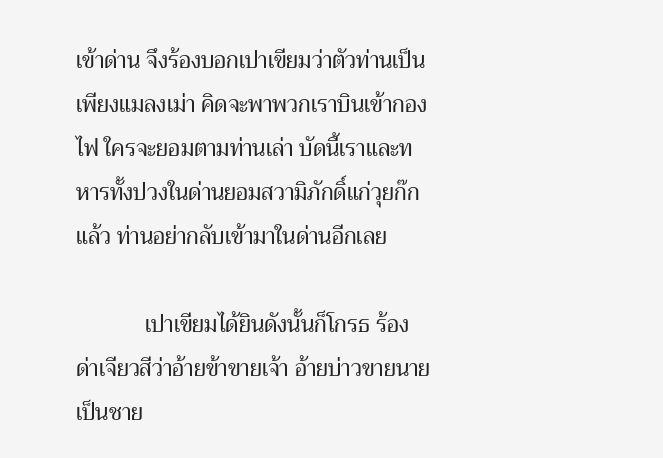เข้าด่าน จึงร้องบอกเปาเขียมว่าตัวท่านเป็นเพียงแมลงเม่า คิดจะพาพวกเราบินเข้ากองไฟ ใครจะยอมตามท่านเล่า บัดนี้เราและทหารทั้งปวงในด่านยอมสวามิภักดิ์แก่วุยก๊กแล้ว ท่านอย่ากลับเข้ามาในด่านอีกเลย

            เปาเขียมได้ยินดังนั้นก็โกรธ ร้องด่าเจียวสีว่าอ้ายข้าขายเจ้า อ้ายบ่าวขายนาย เป็นชาย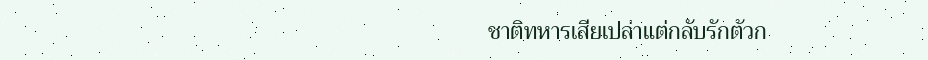ชาติทหารเสียเปล่าแต่กลับรักตัวก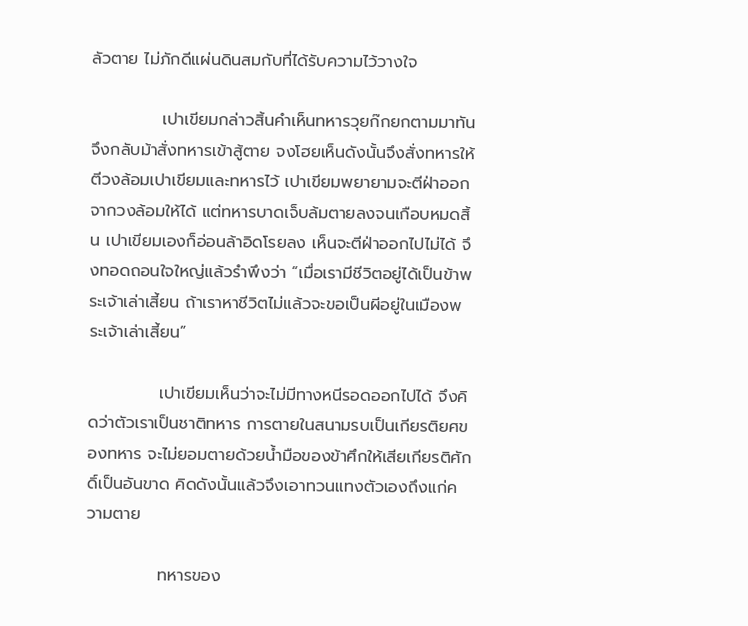ลัวตาย ไม่ภักดีแผ่นดินสมกับที่ได้รับความไว้วางใจ

            เปาเขียมกล่าวสิ้นคำเห็นทหารวุยก๊กยกตามมาทัน จึงกลับม้าสั่งทหารเข้าสู้ตาย จงโฮยเห็นดังนั้นจึงสั่งทหารให้ตีวงล้อมเปาเขียมและทหารไว้ เปาเขียมพยายามจะตีฝ่าออกจากวงล้อมให้ได้ แต่ทหารบาดเจ็บล้มตายลงจนเกือบหมดสิ้น เปาเขียมเองก็อ่อนล้าอิดโรยลง เห็นจะตีฝ่าออกไปไม่ได้ จึงทอดถอนใจใหญ่แล้วรำพึงว่า “เมื่อเรามีชีวิตอยู่ได้เป็นข้าพระเจ้าเล่าเสี้ยน ถ้าเราหาชีวิตไม่แล้วจะขอเป็นผีอยู่ในเมืองพระเจ้าเล่าเสี้ยน”

            เปาเขียมเห็นว่าจะไม่มีทางหนีรอดออกไปได้ จึงคิดว่าตัวเราเป็นชาติทหาร การตายในสนามรบเป็นเกียรติยศของทหาร จะไม่ยอมตายด้วยน้ำมือของข้าศึกให้เสียเกียรติศักดิ์เป็นอันขาด คิดดังนั้นแล้วจึงเอาทวนแทงตัวเองถึงแก่ความตาย

            ทหารของ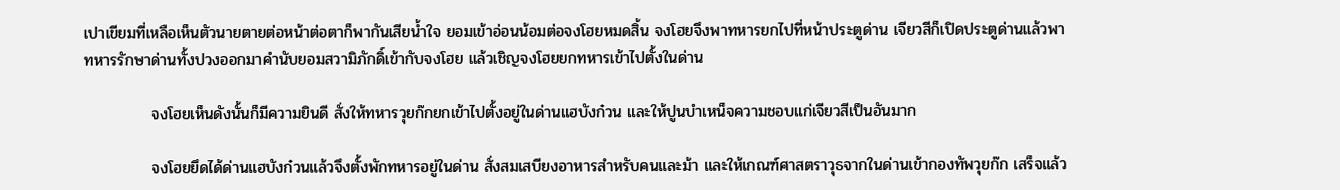เปาเขียมที่เหลือเห็นตัวนายตายต่อหน้าต่อตาก็พากันเสียน้ำใจ ยอมเข้าอ่อนน้อมต่อจงโฮยหมดสิ้น จงโฮยจึงพาทหารยกไปที่หน้าประตูด่าน เจียวสีก็เปิดประตูด่านแล้วพาทหารรักษาด่านทั้งปวงออกมาคำนับยอมสวามิภักดิ์เข้ากับจงโฮย แล้วเชิญจงโฮยยกทหารเข้าไปตั้งในด่าน

            จงโฮยเห็นดังนั้นก็มีความยินดี สั่งให้ทหารวุยก๊กยกเข้าไปตั้งอยู่ในด่านแฮบังก๋วน และให้ปูนบำเหน็จความชอบแก่เจียวสีเป็นอันมาก

            จงโฮยยึดได้ด่านแฮบังก๋วนแล้วจึงตั้งพักทหารอยู่ในด่าน สั่งสมเสบียงอาหารสำหรับคนและม้า และให้เกณฑ์ศาสตราวุธจากในด่านเข้ากองทัพวุยก๊ก เสร็จแล้ว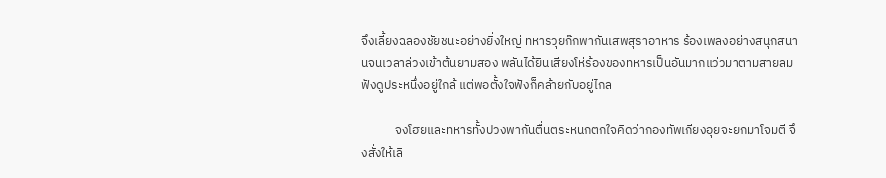จึงเลี้ยงฉลองชัยชนะอย่างยิ่งใหญ่ ทหารวุยก๊กพากันเสพสุราอาหาร ร้องเพลงอย่างสนุกสนานจนเวลาล่วงเข้าต้นยามสอง พลันได้ยินเสียงโห่ร้องของทหารเป็นอันมากแว่วมาตามสายลม ฟังดูประหนึ่งอยู่ใกล้ แต่พอตั้งใจฟังก็คล้ายกับอยู่ไกล

            จงโฮยและทหารทั้งปวงพากันตื่นตระหนกตกใจคิดว่ากองทัพเกียงอุยจะยกมาโจมตี จึงสั่งให้เลิ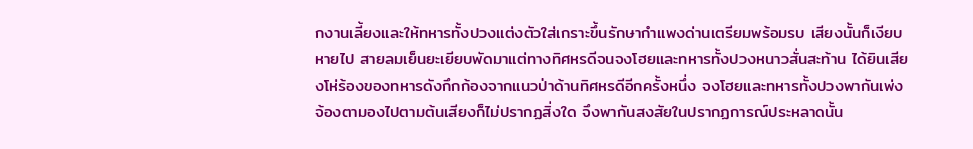กงานเลี้ยงและให้ทหารทั้งปวงแต่งตัวใส่เกราะขึ้นรักษากำแพงด่านเตรียมพร้อมรบ เสียงนั้นก็เงียบหายไป สายลมเย็นยะเยียบพัดมาแต่ทางทิศหรดีจนจงโฮยและทหารทั้งปวงหนาวสั่นสะท้าน ได้ยินเสียงโห่ร้องของทหารดังกึกก้องจากแนวป่าด้านทิศหรดีอีกครั้งหนึ่ง จงโฮยและทหารทั้งปวงพากันเพ่งจ้องตามองไปตามต้นเสียงก็ไม่ปรากฏสิ่งใด จึงพากันสงสัยในปรากฏการณ์ประหลาดนั้น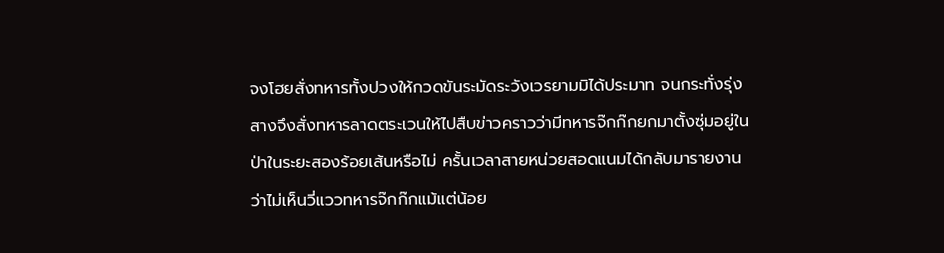จงโฮยสั่งทหารทั้งปวงให้กวดขันระมัดระวังเวรยามมิได้ประมาท จนกระทั่งรุ่งสางจึงสั่งทหารลาดตระเวนให้ไปสืบข่าวคราวว่ามีทหารจ๊กก๊กยกมาตั้งซุ่มอยู่ในป่าในระยะสองร้อยเส้นหรือไม่ ครั้นเวลาสายหน่วยสอดแนมได้กลับมารายงานว่าไม่เห็นวี่แววทหารจ๊กก๊กแม้แต่น้อย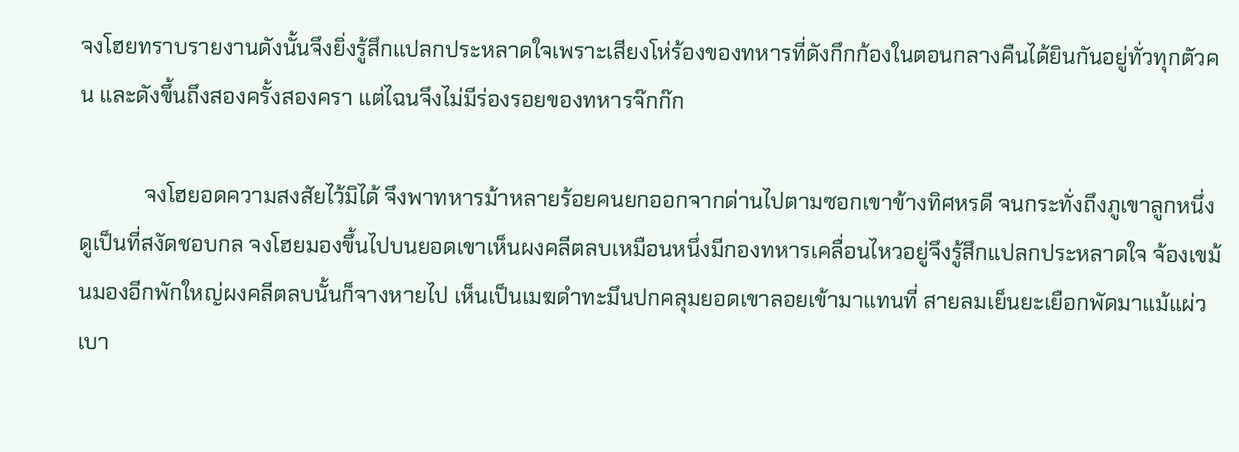จงโฮยทราบรายงานดังนั้นจึงยิ่งรู้สึกแปลกประหลาดใจเพราะเสียงโห่ร้องของทหารที่ดังกึกก้องในตอนกลางคืนได้ยินกันอยู่ทั่วทุกตัวคน และดังขึ้นถึงสองครั้งสองครา แต่ไฉนจึงไม่มีร่องรอยของทหารจ๊กก๊ก

            จงโฮยอดความสงสัยไว้มิได้ จึงพาทหารม้าหลายร้อยคนยกออกจากด่านไปตามซอกเขาข้างทิศหรดี จนกระทั่งถึงภูเขาลูกหนึ่งดูเป็นที่สงัดชอบกล จงโฮยมองขึ้นไปบนยอดเขาเห็นผงคลีตลบเหมือนหนึ่งมีกองทหารเคลื่อนไหวอยู่จึงรู้สึกแปลกประหลาดใจ จ้องเขม้นมองอีกพักใหญ่ผงคลีตลบนั้นก็จางหายไป เห็นเป็นเมฆดำทะมึนปกคลุมยอดเขาลอยเข้ามาแทนที่ สายลมเย็นยะเยือกพัดมาแม้แผ่วเบา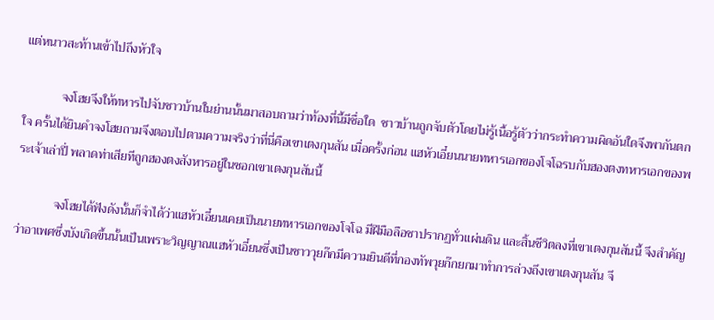แต่หนาวสะท้านเข้าไปถึงหัวใจ

            จงโฮยจึงให้ทหารไปจับชาวบ้านในย่านนั้นมาสอบถามว่าท้องที่นี้มีชื่อใด  ชาวบ้านถูกจับตัวโดยไม่รู้เนื้อรู้ตัวว่ากระทำความผิดอันใดจึงพากันตกใจ ครั้นได้ยินคำจงโฮยถามจึงตอบไปตามความจริงว่าที่นี่คือเขาเตงกุนสัน เมื่อครั้งก่อน แฮหัวเอี๋ยนนายทหารเอกของโจโฉรบกับฮองตงทหารเอกของพระเจ้าเล่าปี่ พลาดท่าเสียทีถูกฮองตงสังหารอยู่ในซอกเขาเตงกุนสันนี้

            จงโฮยได้ฟังดังนั้นก็จำได้ว่าแฮหัวเอี๋ยนเคยเป็นนายทหารเอกของโจโฉ มีฝีมือลือชาปรากฏทั่วแผ่นดิน และสิ้นชีวิตลงที่เขาเตงกุนสันนี้ จึงสำคัญว่าอาเพศซึ่งบังเกิดขึ้นนั้นเป็นเพราะวิญญาณแฮหัวเอี๋ยนซึ่งเป็นชาววุยก๊กมีความยินดีที่กองทัพวุยก๊กยกมาทำการล่วงถึงเขาเตงกุนสัน จึ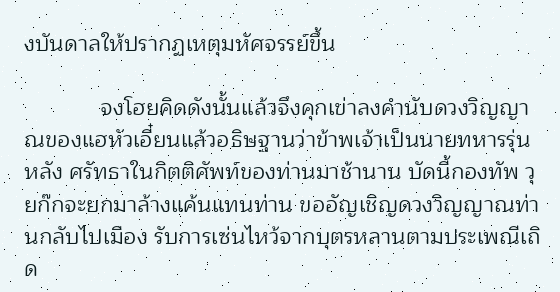งบันดาลให้ปรากฏเหตุมหัศจรรย์ขึ้น

            จงโฮยคิดดังนั้นแล้วจึงคุกเข่าลงคำนับดวงวิญญาณของแฮหัวเอี๋ยนแล้วอธิษฐานว่าข้าพเจ้าเป็นนายทหารรุ่นหลัง ศรัทธาในกิตติศัพท์ของท่านมาช้านาน บัดนี้กองทัพ วุยก๊กจะยกมาล้างแค้นแทนท่าน ขออัญเชิญดวงวิญญาณท่านกลับไปเมือง รับการเซ่นไหว้จากบุตรหลานตามประเพณีเถิด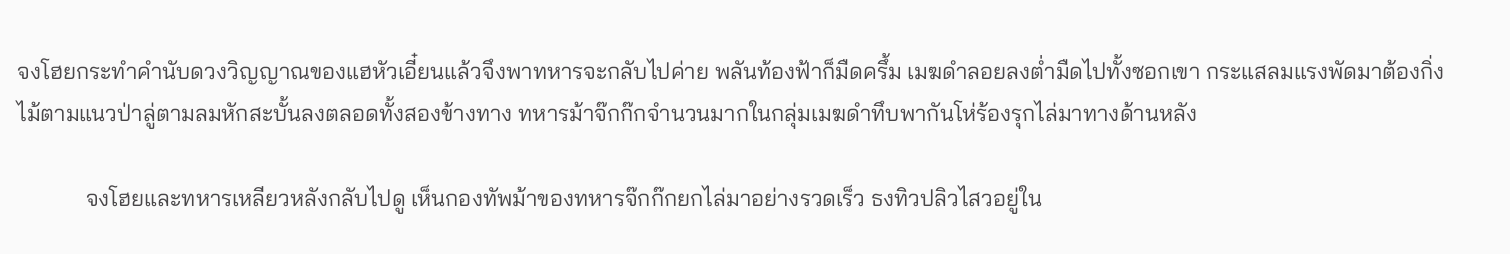จงโฮยกระทำคำนับดวงวิญญาณของแฮหัวเอี๋ยนแล้วจึงพาทหารจะกลับไปค่าย พลันท้องฟ้าก็มืดครึ้ม เมฆดำลอยลงต่ำมืดไปทั้งซอกเขา กระแสลมแรงพัดมาต้องกิ่งไม้ตามแนวป่าลู่ตามลมหักสะบั้นลงตลอดทั้งสองข้างทาง ทหารม้าจ๊กก๊กจำนวนมากในกลุ่มเมฆดำทึบพากันโห่ร้องรุกไล่มาทางด้านหลัง

            จงโฮยและทหารเหลียวหลังกลับไปดู เห็นกองทัพม้าของทหารจ๊กก๊กยกไล่มาอย่างรวดเร็ว ธงทิวปลิวไสวอยู่ใน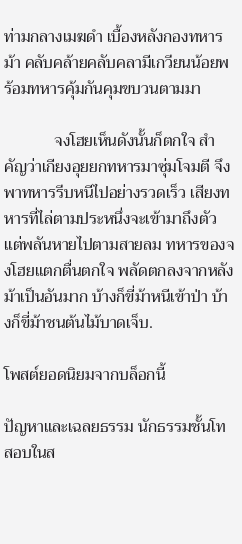ท่ามกลางเมฆดำ เบื้องหลังกองทหารม้า คลับคล้ายคลับคลามีเกวียนน้อยพร้อมทหารคุ้มกันคุมขบวนตามมา

            จงโฮยเห็นดังนั้นก็ตกใจ สำคัญว่าเกียงอุยยกทหารมาซุ่มโจมตี จึงพาทหารรีบหนีไปอย่างรวดเร็ว เสียงทหารที่ไล่ตามประหนึ่งจะเข้ามาถึงตัว แต่พลันหายไปตามสายลม ทหารของจงโฮยแตกตื่นตกใจ พลัดตกลงจากหลังม้าเป็นอันมาก บ้างก็ขี่ม้าหนีเข้าป่า บ้างก็ขี่ม้าชนต้นไม้บาดเจ็บ.

โพสต์ยอดนิยมจากบล็อกนี้

ปัญหาและเฉลยธรรม นักธรรมชั้นโท สอบในส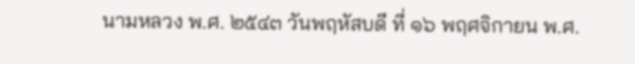นามหลวง พ.ศ. ๒๕๔๓ วันพฤหัสบดี ที่ ๑๖ พฤศจิกายน พ.ศ.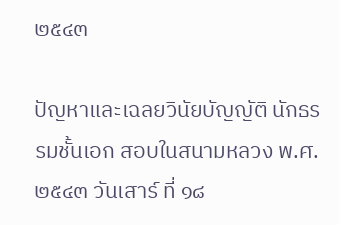๒๕๔๓

ปัญหาและเฉลยวินัยบัญญัติ นักธรรมชั้นเอก สอบในสนามหลวง พ.ศ. ๒๕๔๓ วันเสาร์ ที่ ๑๘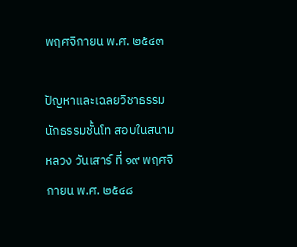พฤศจิกายน พ.ศ. ๒๕๔๓

ปัญหาและเฉลยวิชาธรรม นักธรรมชั้นโท สอบในสนามหลวง วันเสาร์ ที่ ๑๙ พฤศจิกายน พ.ศ. ๒๕๔๘